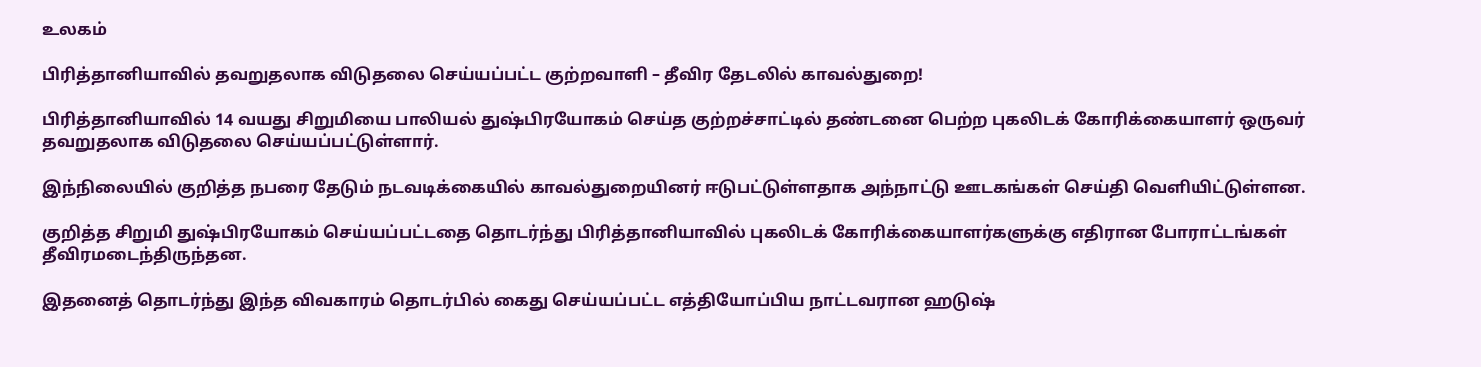உலகம்

பிரித்தானியாவில் தவறுதலாக விடுதலை செய்யப்பட்ட குற்றவாளி – தீவிர தேடலில் காவல்துறை!

பிரித்தானியாவில் 14 வயது சிறுமியை பாலியல் துஷ்பிரயோகம் செய்த குற்றச்சாட்டில் தண்டனை பெற்ற புகலிடக் கோரிக்கையாளர் ஒருவர் தவறுதலாக விடுதலை செய்யப்பட்டுள்ளார்.

இந்நிலையில் குறித்த நபரை தேடும் நடவடிக்கையில் காவல்துறையினர் ஈடுபட்டுள்ளதாக அந்நாட்டு ஊடகங்கள் செய்தி வெளியிட்டுள்ளன.

குறித்த சிறுமி துஷ்பிரயோகம் செய்யப்பட்டதை தொடர்ந்து பிரித்தானியாவில் புகலிடக் கோரிக்கையாளர்களுக்கு எதிரான போராட்டங்கள் தீவிரமடைந்திருந்தன.

இதனைத் தொடர்ந்து இந்த விவகாரம் தொடர்பில் கைது செய்யப்பட்ட எத்தியோப்பிய நாட்டவரான ஹடுஷ்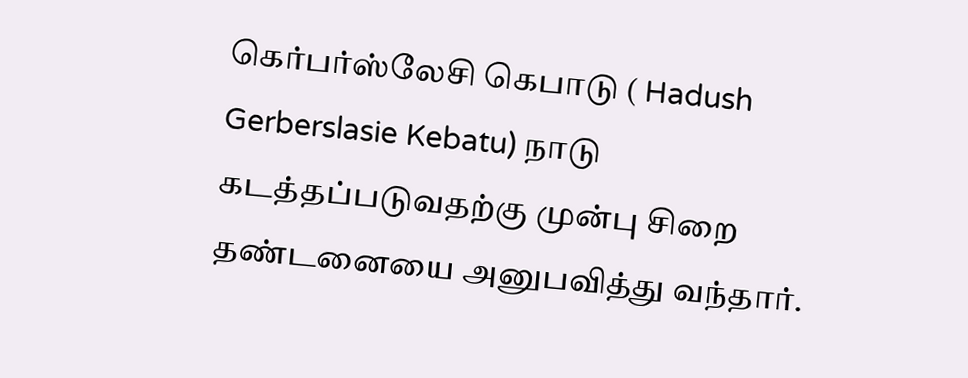கெர்பர்ஸ்லேசி கெபாடு ( Hadush Gerberslasie Kebatu) நாடு கடத்தப்படுவதற்கு முன்பு சிறை தண்டனையை அனுபவித்து வந்தார்.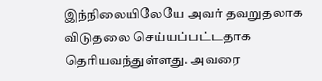இந்நிலையிலேயே அவர் தவறுதலாக விடுதலை செய்யப்பட்டதாக தெரியவந்துள்ளது. அவரை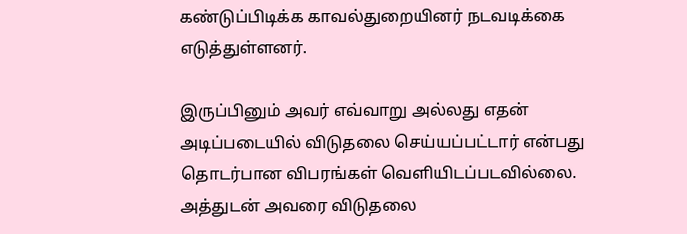கண்டுப்பிடிக்க காவல்துறையினர் நடவடிக்கை எடுத்துள்ளனர்.

இருப்பினும் அவர் எவ்வாறு அல்லது எதன் அடிப்படையில் விடுதலை செய்யப்பட்டார் என்பது தொடர்பான விபரங்கள் வெளியிடப்படவில்லை. அத்துடன் அவரை விடுதலை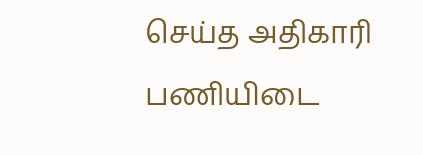செய்த அதிகாரி பணியிடை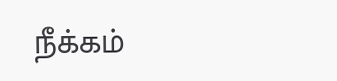நீக்கம்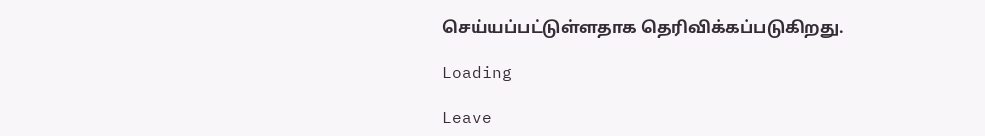செய்யப்பட்டுள்ளதாக தெரிவிக்கப்படுகிறது.

Loading

Leave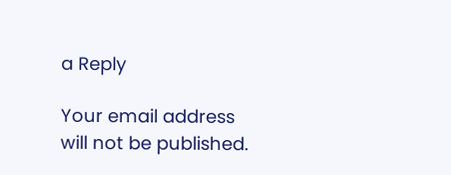a Reply

Your email address will not be published.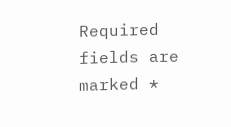Required fields are marked *